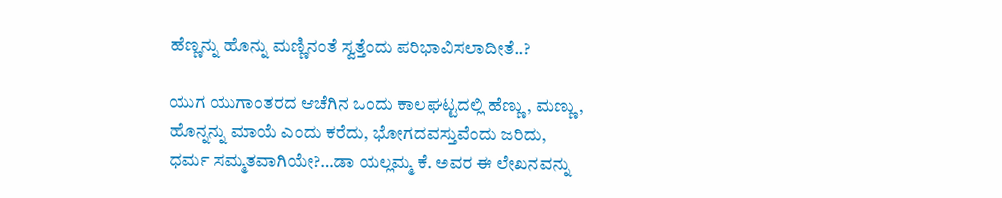ಹೆಣ್ಣನ್ನು ಹೊನ್ನು ಮಣ್ಣಿನಂತೆ ಸ್ವತ್ತೆಂದು ಪರಿಭಾವಿಸಲಾದೀತೆ..?

ಯುಗ ಯುಗಾಂತರದ ಆಚೆಗಿನ ಒಂದು ಕಾಲಘಟ್ಟದಲ್ಲಿ ಹೆಣ್ಣು, ಮಣ್ಣು, ಹೊನ್ನನ್ನು ಮಾಯೆ ಎಂದು ಕರೆದು, ಭೋಗದವಸ್ತುವೆಂದು ಜರಿದು, ಧರ್ಮ ಸಮ್ಮತವಾಗಿಯೇ?…ಡಾ ಯಲ್ಲಮ್ಮ ಕೆ. ಅವರ ಈ ಲೇಖನವನ್ನು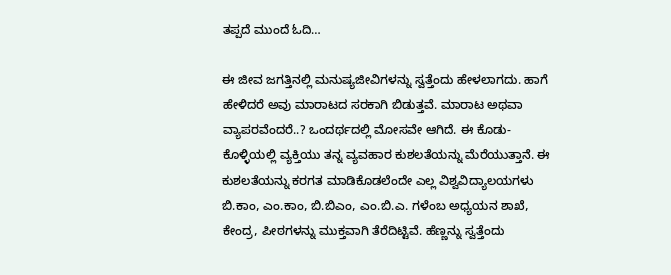ತಪ್ಪದೆ ಮುಂದೆ ಓದಿ…

ಈ ಜೀವ ಜಗತ್ತಿನಲ್ಲಿ ಮನುಷ್ಯಜೀವಿಗಳನ್ನು ಸ್ವತ್ತೆಂದು ಹೇಳಲಾಗದು. ಹಾಗೆ ಹೇಳಿದರೆ ಅವು ಮಾರಾಟದ ಸರಕಾಗಿ ಬಿಡುತ್ತವೆ. ಮಾರಾಟ ಅಥವಾ ವ್ಯಾಪರವೆಂದರೆ..? ಒಂದರ್ಥದಲ್ಲಿ ಮೋಸವೇ ಆಗಿದೆ. ಈ ಕೊಡು-ಕೊಳ್ಳಿಯಲ್ಲಿ ವ್ಯಕ್ತಿಯು ತನ್ನ ವ್ಯವಹಾರ ಕುಶಲತೆಯನ್ನು ಮೆರೆಯುತ್ತಾನೆ. ಈ ಕುಶಲತೆಯನ್ನು ಕರಗತ ಮಾಡಿಕೊಡಲೆಂದೇ ಎಲ್ಲ ವಿಶ್ವವಿದ್ಯಾಲಯಗಳು ಬಿ.ಕಾಂ, ಎಂ.ಕಾಂ, ಬಿ.ಬಿಎಂ, ಎಂ.ಬಿ.ಎ. ಗಳೆಂಬ ಅಧ್ಯಯನ ಶಾಖೆ, ಕೇಂದ್ರ, ಪೀಠಗಳನ್ನು ಮುಕ್ತವಾಗಿ ತೆರೆದಿಟ್ಟಿವೆ. ಹೆಣ್ಣನ್ನು ಸ್ವತ್ತೆಂದು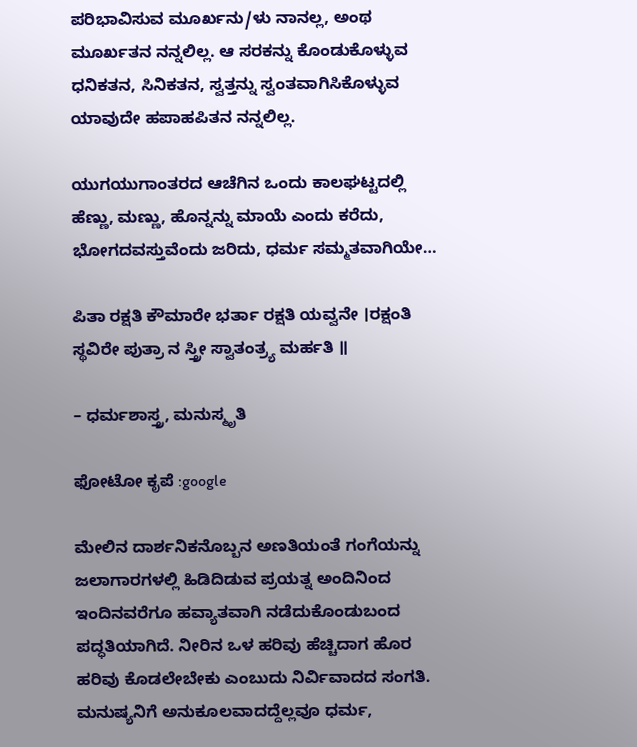ಪರಿಭಾವಿಸುವ ಮೂರ್ಖನು/ಳು ನಾನಲ್ಲ, ಅಂಥ ಮೂರ್ಖತನ ನನ್ನಲಿಲ್ಲ. ಆ ಸರಕನ್ನು ಕೊಂಡುಕೊಳ್ಳುವ ಧನಿಕತನ, ಸಿನಿಕತನ, ಸ್ವತ್ತನ್ನು ಸ್ವಂತವಾಗಿಸಿಕೊಳ್ಳುವ ಯಾವುದೇ ಹಪಾಹಪಿತನ ನನ್ನಲಿಲ್ಲ.

ಯುಗಯುಗಾಂತರದ ಆಚೆಗಿನ ಒಂದು ಕಾಲಘಟ್ಟದಲ್ಲಿ ಹೆಣ್ಣು, ಮಣ್ಣು, ಹೊನ್ನನ್ನು ಮಾಯೆ ಎಂದು ಕರೆದು, ಭೋಗದವಸ್ತುವೆಂದು ಜರಿದು, ಧರ್ಮ ಸಮ್ಮತವಾಗಿಯೇ…

ಪಿತಾ ರಕ್ಷತಿ ಕೌಮಾರೇ ಭರ್ತಾ ರಕ್ಷತಿ ಯವ್ವನೇ ।ರಕ್ಷಂತಿ ಸ್ಥವಿರೇ ಪುತ್ರಾ ನ ಸ್ತ್ರೀ ಸ್ವಾತಂತ್ರ್ಯ ಮರ್ಹತಿ ॥

– ಧರ್ಮಶಾಸ್ತ್ರ, ಮನುಸ್ಮೃತಿ

ಫೋಟೋ ಕೃಪೆ :google

ಮೇಲಿನ ದಾರ್ಶನಿಕನೊಬ್ಬನ ಅಣತಿಯಂತೆ ಗಂಗೆಯನ್ನು ಜಲಾಗಾರಗಳಲ್ಲಿ ಹಿಡಿದಿಡುವ ಪ್ರಯತ್ನ ಅಂದಿನಿಂದ ಇಂದಿನವರೆಗೂ ಹವ್ಯಾತವಾಗಿ ನಡೆದುಕೊಂಡುಬಂದ ಪದ್ಧತಿಯಾಗಿದೆ. ನೀರಿನ ಒಳ ಹರಿವು ಹೆಚ್ಚಿದಾಗ ಹೊರ ಹರಿವು ಕೊಡಲೇಬೇಕು ಎಂಬುದು ನಿರ್ವಿವಾದದ ಸಂಗತಿ. ಮನುಷ್ಯನಿಗೆ ಅನುಕೂಲವಾದದ್ದೆಲ್ಲವೂ ಧರ್ಮ,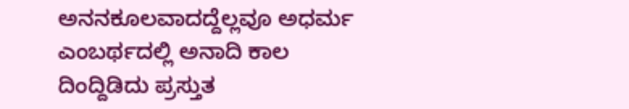ಅನನಕೂಲವಾದದ್ದೆಲ್ಲವೂ ಅಧರ್ಮ ಎಂಬರ್ಥದಲ್ಲಿ ಅನಾದಿ ಕಾಲ ದಿಂದ್ದಿಡಿದು ಪ್ರಸ್ತುತ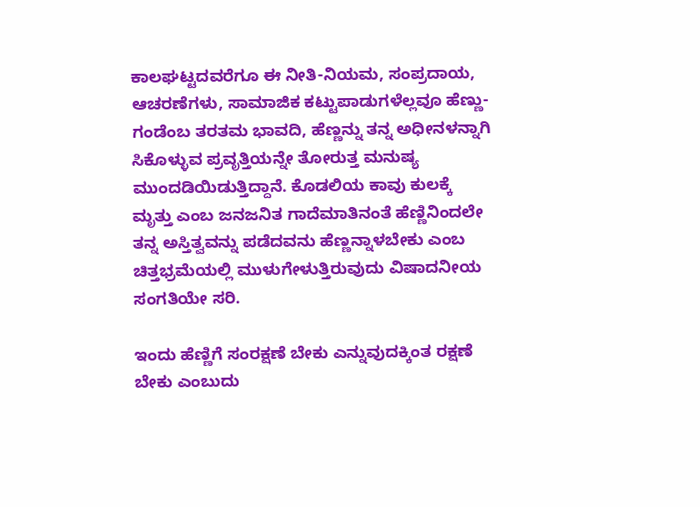ಕಾಲಘಟ್ಟದವರೆಗೂ ಈ ನೀತಿ-ನಿಯಮ, ಸಂಪ್ರದಾಯ, ಆಚರಣೆಗಳು, ಸಾಮಾಜಿಕ ಕಟ್ಟುಪಾಡುಗಳೆಲ್ಲವೂ ಹೆಣ್ಣು-ಗಂಡೆಂಬ ತರತಮ ಭಾವದಿ, ಹೆಣ್ಣನ್ನು ತನ್ನ ಅಧೀನಳನ್ನಾಗಿ ಸಿಕೊಳ್ಳುವ ಪ್ರವೃತ್ತಿಯನ್ನೇ ತೋರುತ್ತ ಮನುಷ್ಯ ಮುಂದಡಿಯಿಡುತ್ತಿದ್ದಾನೆ. ಕೊಡಲಿಯ ಕಾವು ಕುಲಕ್ಕೆ ಮೃತ್ತು ಎಂಬ ಜನಜನಿತ ಗಾದೆಮಾತಿನಂತೆ ಹೆಣ್ಣಿನಿಂದಲೇ ತನ್ನ ಅಸ್ತಿತ್ವವನ್ನು ಪಡೆದವನು ಹೆಣ್ಣನ್ನಾಳಬೇಕು ಎಂಬ ಚಿತ್ತಭ್ರಮೆಯಲ್ಲಿ ಮುಳುಗೇಳುತ್ತಿರುವುದು ವಿಷಾದನೀಯ ಸಂಗತಿಯೇ ಸರಿ.

ಇಂದು ಹೆಣ್ಣಿಗೆ ಸಂರಕ್ಷಣೆ ಬೇಕು ಎನ್ನುವುದಕ್ಕಿಂತ ರಕ್ಷಣೆ ಬೇಕು ಎಂಬುದು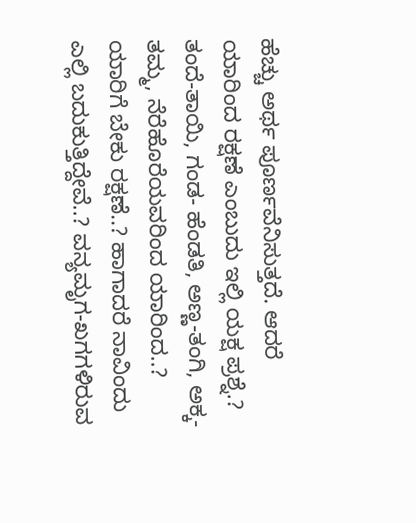ಹೆಚ್ಚು ಅರ್ಥ ಪೂರ್ಣವೆನಿಸುತ್ತದೆ. ಆದರೆ ಯಾರಿಂದ ರಕ್ಷಣೆ ಎಂಬುದು ಇಲ್ಲಿ ಯಕ್ಷ ಪ್ರಶ್ನೆ.? ತಂದೆ-ತಾಯಿ, ಗಂಡ- ಹೆಂಡತಿ, ಅಣ್ಣ-ತಂಗಿ, ಅಕ್ಕ-ತಮ್ಮ, ನೆರೆಹೊರೆಯವರಿಂದ ಯಾರಿಂದ..? ಯಾರಿಗೆ ಬೇಕು ರಕ್ಷಣೆ..? ಹಾಗಾದರೆ ನಾವಿಂದು ಎಲ್ಲಿ ಬದುಕುತ್ತಿದ್ದೇವೆ..? ವನ್ಯಮೃಗ-ಖಗಗಳಿರುವ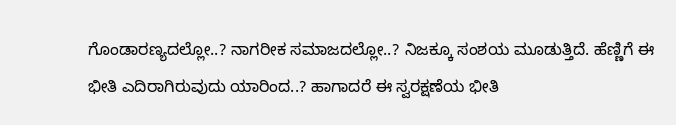ಗೊಂಡಾರಣ್ಯದಲ್ಲೋ..? ನಾಗರೀಕ ಸಮಾಜದಲ್ಲೋ..? ನಿಜಕ್ಕೂ ಸಂಶಯ ಮೂಡುತ್ತಿದೆ. ಹೆಣ್ಣಿಗೆ ಈ ಭೀತಿ ಎದಿರಾಗಿರುವುದು ಯಾರಿಂದ..? ಹಾಗಾದರೆ ಈ ಸ್ವರಕ್ಷಣೆಯ ಭೀತಿ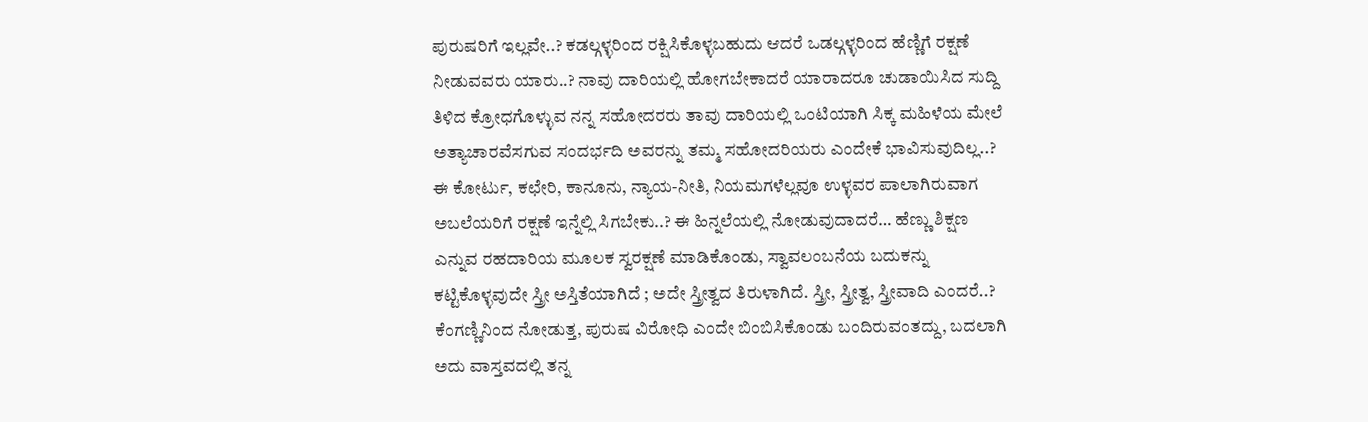ಪುರುಷರಿಗೆ ಇಲ್ಲವೇ..? ಕಡಲ್ಗಳ್ಳರಿಂದ ರಕ್ಷಿಸಿಕೊಳ್ಳಬಹುದು ಆದರೆ ಒಡಲ್ಗಳ್ಳರಿಂದ ಹೆಣ್ಣಿಗೆ ರಕ್ಷಣೆ ನೀಡುವವರು ಯಾರು..? ನಾವು ದಾರಿಯಲ್ಲಿ ಹೋಗಬೇಕಾದರೆ ಯಾರಾದರೂ ಚುಡಾಯಿಸಿದ ಸುದ್ದಿ ತಿಳಿದ ಕ್ರೋಧಗೊಳ್ಳುವ ನನ್ನ ಸಹೋದರರು ತಾವು ದಾರಿಯಲ್ಲಿ ಒಂಟಿಯಾಗಿ ಸಿಕ್ಕ ಮಹಿಳೆಯ ಮೇಲೆ ಅತ್ಯಾಚಾರವೆಸಗುವ ಸಂದರ್ಭದಿ ಅವರನ್ನು ತಮ್ಮ ಸಹೋದರಿಯರು ಎಂದೇಕೆ ಭಾವಿಸುವುದಿಲ್ಲ..? ಈ ಕೋರ್ಟು, ಕಛೇರಿ, ಕಾನೂನು, ನ್ಯಾಯ-ನೀತಿ, ನಿಯಮಗಳೆಲ್ಲವೂ ಉಳ್ಳವರ ಪಾಲಾಗಿರುವಾಗ ಅಬಲೆಯರಿಗೆ ರಕ್ಷಣೆ ಇನ್ನೆಲ್ಲಿ ಸಿಗಬೇಕು..? ಈ ಹಿನ್ನಲೆಯಲ್ಲಿ ನೋಡುವುದಾದರೆ… ಹೆಣ್ಣು ಶಿಕ್ಷಣ ಎನ್ನುವ ರಹದಾರಿಯ ಮೂಲಕ ಸ್ವರಕ್ಷಣೆ ಮಾಡಿಕೊಂಡು, ಸ್ವಾವಲಂಬನೆಯ ಬದುಕನ್ನು ಕಟ್ಟಿಕೊಳ್ಳವುದೇ ಸ್ತ್ರೀ ಅಸ್ತಿತೆಯಾಗಿದೆ ; ಅದೇ ಸ್ತ್ರೀತ್ವದ ತಿರುಳಾಗಿದೆ. ಸ್ತ್ರೀ, ಸ್ತ್ರೀತ್ವ, ಸ್ತ್ರೀವಾದಿ ಎಂದರೆ..? ಕೆಂಗಣ್ಣಿನಿಂದ ನೋಡುತ್ತ, ಪುರುಷ ವಿರೋಧಿ ಎಂದೇ ಬಿಂಬಿಸಿಕೊಂಡು ಬಂದಿರುವಂತದ್ದು, ಬದಲಾಗಿ ಅದು ವಾಸ್ತವದಲ್ಲಿ ತನ್ನ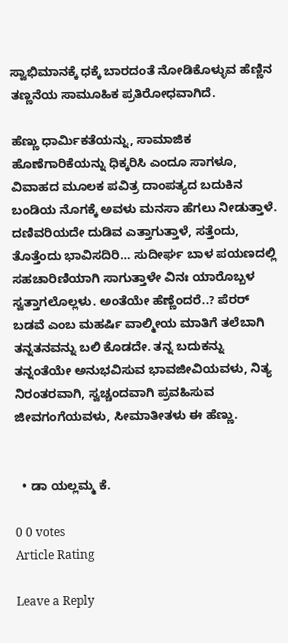ಸ್ವಾಭಿಮಾನಕ್ಕೆ ಧಕ್ಕೆ ಬಾರದಂತೆ ನೋಡಿಕೊಳ್ಳುವ ಹೆಣ್ಣಿನ ತಣ್ಣನೆಯ ಸಾಮೂಹಿಕ ಪ್ರತಿರೋಧವಾಗಿದೆ.

ಹೆಣ್ಣು ಧಾರ್ಮಿಕತೆಯನ್ನು, ಸಾಮಾಜಿಕ ಹೊಣೆಗಾರಿಕೆಯನ್ನು ಧಿಕ್ಕರಿಸಿ ಎಂದೂ ಸಾಗಳೂ, ವಿವಾಹದ ಮೂಲಕ ಪವಿತ್ರ ದಾಂಪತ್ಯದ ಬದುಕಿನ ಬಂಡಿಯ ನೊಗಕ್ಕೆ ಅವಳು ಮನಸಾ ಹೆಗಲು ನೀಡುತ್ತಾಳೆ. ದಣಿವರಿಯದೇ ದುಡಿವ ಎತ್ತಾಗುತ್ತಾಳೆ, ಸತ್ತೆಂದು, ತೊತ್ತೆಂದು ಭಾವಿಸದಿರಿ… ಸುದೀರ್ಘ ಬಾಳ ಪಯಣದಲ್ಲಿ ಸಹಚಾರಿಣಿಯಾಗಿ ಸಾಗುತ್ತಾಳೇ ವಿನಃ ಯಾರೊಬ್ಬಳ ಸ್ವತ್ತಾಗಲೊಲ್ಲಳು. ಅಂತೆಯೇ ಹೆಣ್ಣೆಂದರೆ..? ಪೆರರ್ ಬಡವೆ ಎಂಬ ಮಹರ್ಷಿ ವಾಲ್ಮೀಯ ಮಾತಿಗೆ ತಲೆಬಾಗಿ ತನ್ನತನವನ್ನು ಬಲಿ ಕೊಡದೇ. ತನ್ನ ಬದುಕನ್ನು ತನ್ನಂತೆಯೇ ಅನುಭವಿಸುವ ಭಾವಜೀವಿಯವಳು, ನಿತ್ಯ ನಿರಂತರವಾಗಿ, ಸ್ವಚ್ಚಂದವಾಗಿ ಪ್ರವಹಿಸುವ ಜೀವಗಂಗೆಯವಳು, ಸೀಮಾತೀತಳು ಈ ಹೆಣ್ಣು.


  • ಡಾ ಯಲ್ಲಮ್ಮ ಕೆ.

0 0 votes
Article Rating

Leave a Reply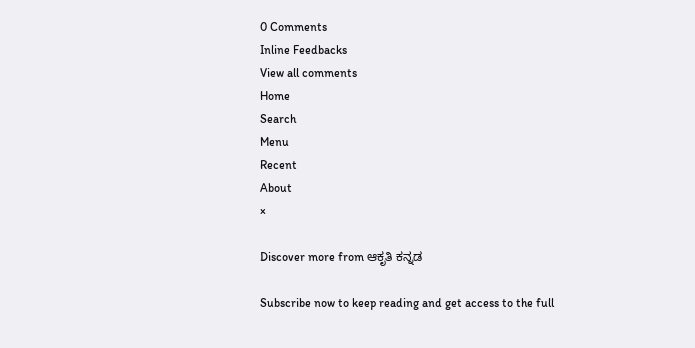0 Comments
Inline Feedbacks
View all comments
Home
Search
Menu
Recent
About
×

Discover more from ಆಕೃತಿ ಕನ್ನಡ

Subscribe now to keep reading and get access to the full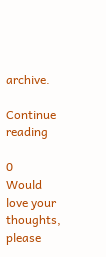archive.

Continue reading

0
Would love your thoughts, please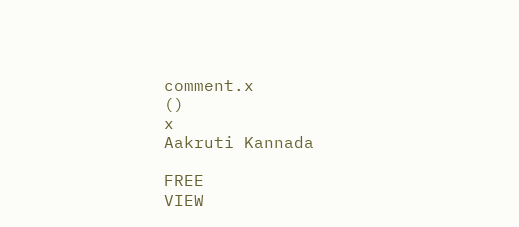comment.x
()
x
Aakruti Kannada

FREE
VIEW